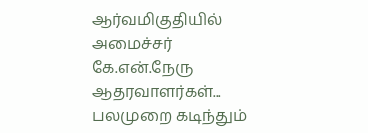ஆர்வமிகுதியில் அமைச்சர் கே.என்.நேரு ஆதரவாளர்கள்... பலமுறை கடிந்தும்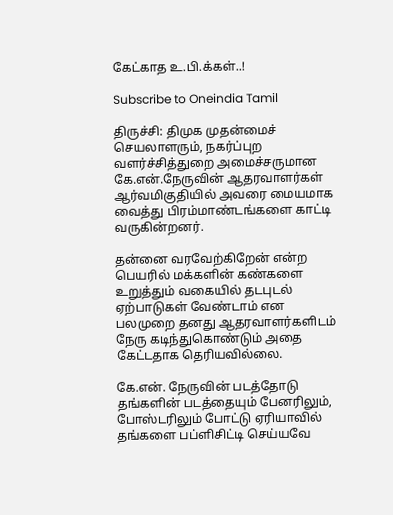கேட்காத உ.பி.க்கள்..!

Subscribe to Oneindia Tamil

திருச்சி: திமுக முதன்மைச் செயலாளரும், நகர்ப்புற வளர்ச்சித்துறை அமைச்சருமான கே.என்.நேருவின் ஆதரவாளர்கள் ஆர்வமிகுதியில் அவரை மையமாக வைத்து பிரம்மாண்டங்களை காட்டி வருகின்றனர்.

தன்னை வரவேற்கிறேன் என்ற பெயரில் மக்களின் கண்களை உறுத்தும் வகையில் தடபுடல் ஏற்பாடுகள் வேண்டாம் என பலமுறை தனது ஆதரவாளர்களிடம் நேரு கடிந்துகொண்டும் அதை கேட்டதாக தெரியவில்லை.

கே.என். நேருவின் படத்தோடு தங்களின் படத்தையும் பேனரிலும், போஸ்டரிலும் போட்டு ஏரியாவில் தங்களை பப்ளிசிட்டி செய்யவே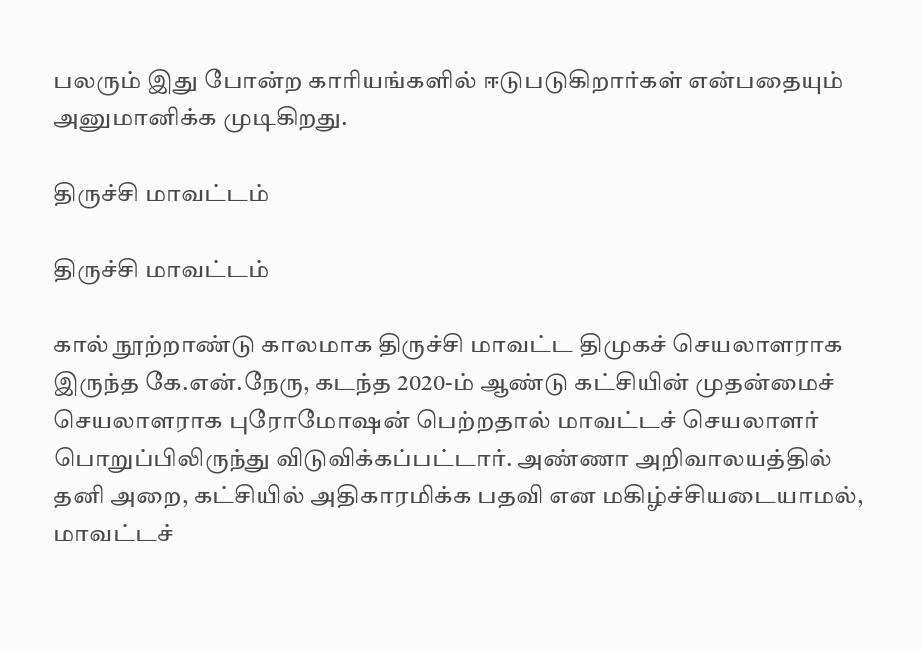பலரும் இது போன்ற காரியங்களில் ஈடுபடுகிறார்கள் என்பதையும் அனுமானிக்க முடிகிறது.

திருச்சி மாவட்டம்

திருச்சி மாவட்டம்

கால் நூற்றாண்டு காலமாக திருச்சி மாவட்ட திமுகச் செயலாளராக இருந்த கே.என்.நேரு, கடந்த 2020-ம் ஆண்டு கட்சியின் முதன்மைச் செயலாளராக புரோமோஷன் பெற்றதால் மாவட்டச் செயலாளர் பொறுப்பிலிருந்து விடுவிக்கப்பட்டார். அண்ணா அறிவாலயத்தில் தனி அறை, கட்சியில் அதிகாரமிக்க பதவி என மகிழ்ச்சியடையாமல், மாவட்டச்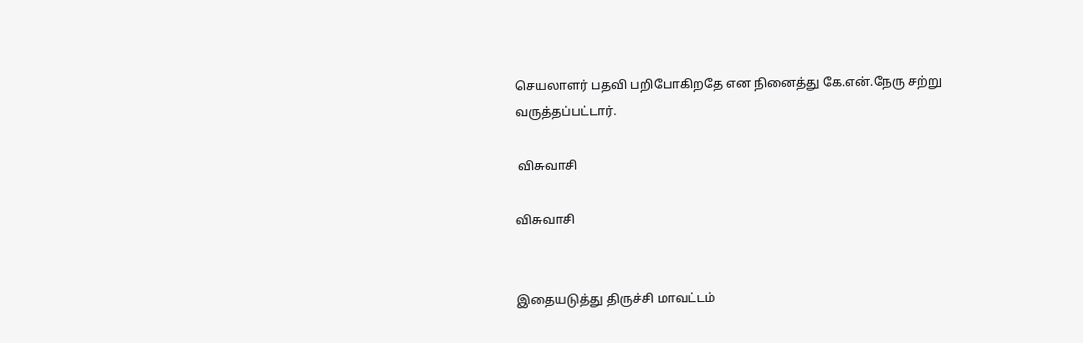செயலாளர் பதவி பறிபோகிறதே என நினைத்து கே.என்.நேரு சற்று வருத்தப்பட்டார்.

 விசுவாசி

விசுவாசி


இதையடுத்து திருச்சி மாவட்டம்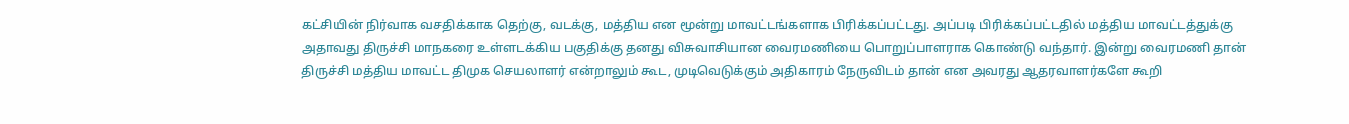கட்சியின் நிர்வாக வசதிக்காக தெற்கு, வடக்கு, மத்திய என மூன்று மாவட்டங்களாக பிரிக்கப்பட்டது. அப்படி பிரிக்கப்பட்டதில் மத்திய மாவட்டத்துக்கு அதாவது திருச்சி மாநகரை உள்ளடக்கிய பகுதிக்கு தனது விசுவாசியான வைரமணியை பொறுப்பாளராக கொண்டு வந்தார். இன்று வைரமணி தான் திருச்சி மத்திய மாவட்ட திமுக செயலாளர் என்றாலும் கூட, முடிவெடுக்கும் அதிகாரம் நேருவிடம் தான் என அவரது ஆதரவாளர்களே கூறி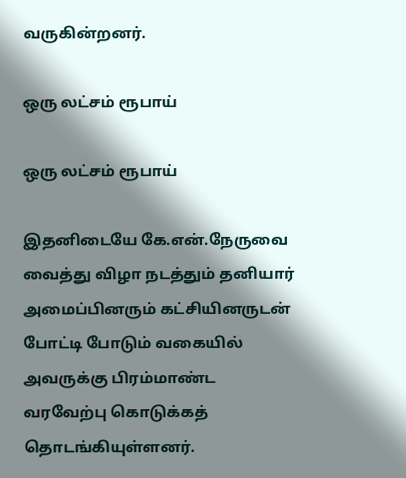வருகின்றனர்.

ஒரு லட்சம் ரூபாய்

ஒரு லட்சம் ரூபாய்

இதனிடையே கே.என்.நேருவை வைத்து விழா நடத்தும் தனியார் அமைப்பினரும் கட்சியினருடன் போட்டி போடும் வகையில் அவருக்கு பிரம்மாண்ட வரவேற்பு கொடுக்கத் தொடங்கியுள்ளனர்.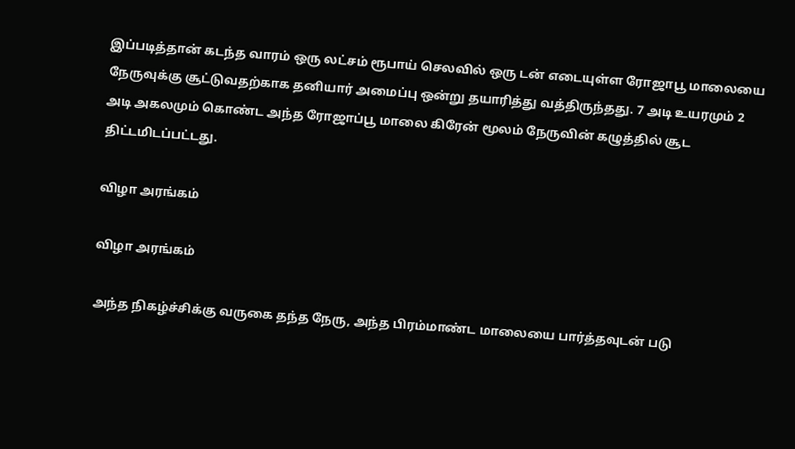இப்படித்தான் கடந்த வாரம் ஒரு லட்சம் ரூபாய் செலவில் ஒரு டன் எடையுள்ள ரோஜாபூ மாலையை நேருவுக்கு சூட்டுவதற்காக தனியார் அமைப்பு ஒன்று தயாரித்து வத்திருந்தது. 7 அடி உயரமும் 2 அடி அகலமும் கொண்ட அந்த ரோஜாப்பூ மாலை கிரேன் மூலம் நேருவின் கழுத்தில் சூட திட்டமிடப்பட்டது.

விழா அரங்கம்

விழா அரங்கம்

அந்த நிகழ்ச்சிக்கு வருகை தந்த நேரு, அந்த பிரம்மாண்ட மாலையை பார்த்தவுடன் படு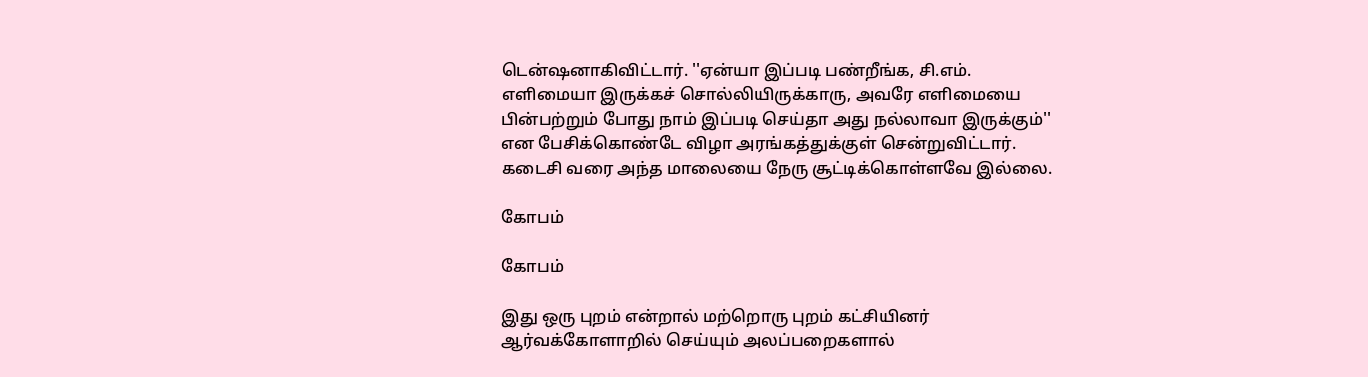டென்ஷனாகிவிட்டார். ''ஏன்யா இப்படி பண்றீங்க, சி.எம். எளிமையா இருக்கச் சொல்லியிருக்காரு, அவரே எளிமையை பின்பற்றும் போது நாம் இப்படி செய்தா அது நல்லாவா இருக்கும்'' என பேசிக்கொண்டே விழா அரங்கத்துக்குள் சென்றுவிட்டார். கடைசி வரை அந்த மாலையை நேரு சூட்டிக்கொள்ளவே இல்லை.

கோபம்

கோபம்

இது ஒரு புறம் என்றால் மற்றொரு புறம் கட்சியினர் ஆர்வக்கோளாறில் செய்யும் அலப்பறைகளால்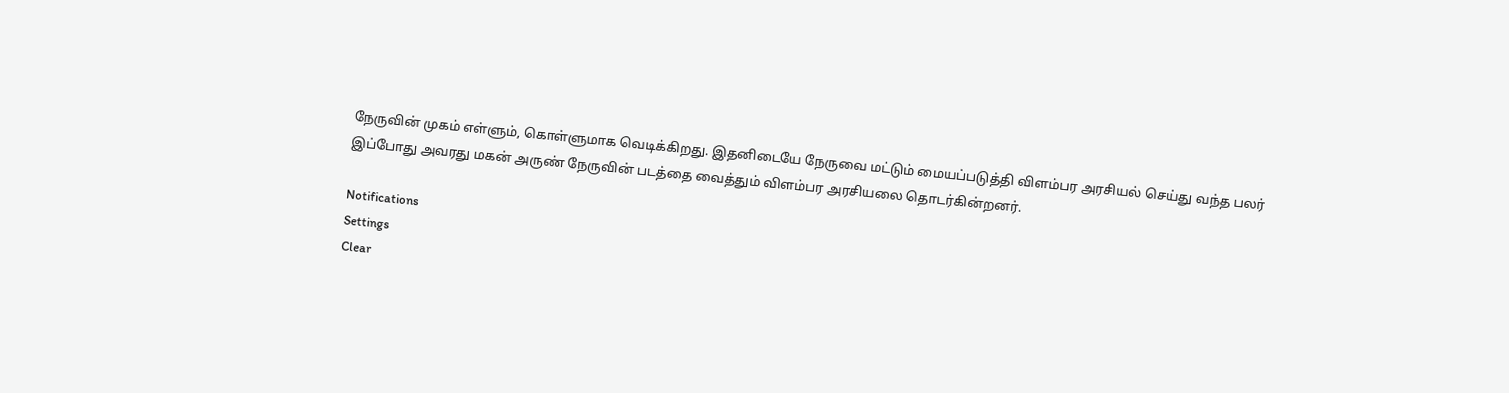நேருவின் முகம் எள்ளும், கொள்ளுமாக வெடிக்கிறது. இதனிடையே நேருவை மட்டும் மையப்படுத்தி விளம்பர அரசியல் செய்து வந்த பலர் இப்போது அவரது மகன் அருண் நேருவின் படத்தை வைத்தும் விளம்பர அரசியலை தொடர்கின்றனர்.

Notifications
Settings
Clear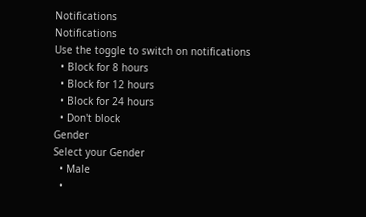Notifications
Notifications
Use the toggle to switch on notifications
  • Block for 8 hours
  • Block for 12 hours
  • Block for 24 hours
  • Don't block
Gender
Select your Gender
  • Male
  •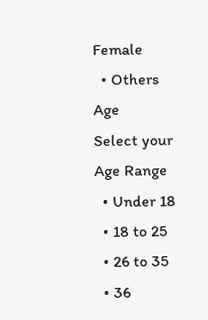Female
  • Others
Age
Select your Age Range
  • Under 18
  • 18 to 25
  • 26 to 35
  • 36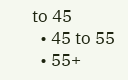to 45
  • 45 to 55
  • 55+